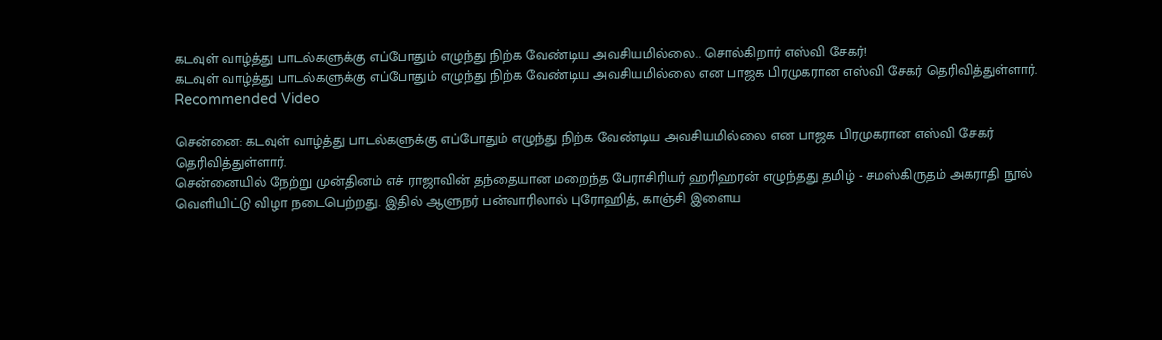கடவுள் வாழ்த்து பாடல்களுக்கு எப்போதும் எழுந்து நிற்க வேண்டிய அவசியமில்லை.. சொல்கிறார் எஸ்வி சேகர்!
கடவுள் வாழ்த்து பாடல்களுக்கு எப்போதும் எழுந்து நிற்க வேண்டிய அவசியமில்லை என பாஜக பிரமுகரான எஸ்வி சேகர் தெரிவித்துள்ளார்.
Recommended Video

சென்னை: கடவுள் வாழ்த்து பாடல்களுக்கு எப்போதும் எழுந்து நிற்க வேண்டிய அவசியமில்லை என பாஜக பிரமுகரான எஸ்வி சேகர் தெரிவித்துள்ளார்.
சென்னையில் நேற்று முன்தினம் எச் ராஜாவின் தந்தையான மறைந்த பேராசிரியர் ஹரிஹரன் எழுந்தது தமிழ் - சமஸ்கிருதம் அகராதி நூல் வெளியிட்டு விழா நடைபெற்றது. இதில் ஆளுநர் பன்வாரிலால் புரோஹித், காஞ்சி இளைய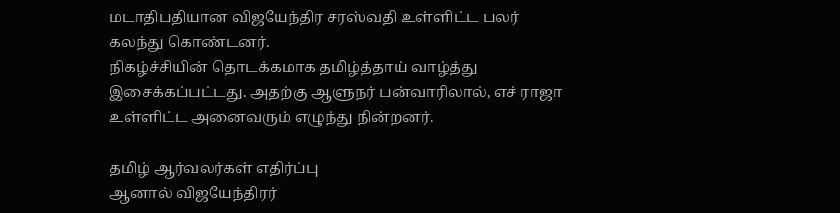மடாதிபதியான விஜயேந்திர சரஸ்வதி உள்ளிட்ட பலர் கலந்து கொண்டனர்.
நிகழ்ச்சியின் தொடக்கமாக தமிழ்த்தாய் வாழ்த்து இசைக்கப்பட்டது. அதற்கு ஆளுநர் பன்வாரிலால், எச் ராஜா உள்ளிட்ட அனைவரும் எழுந்து நின்றனர்.

தமிழ் ஆர்வலர்கள் எதிர்ப்பு
ஆனால் விஜயேந்திரர்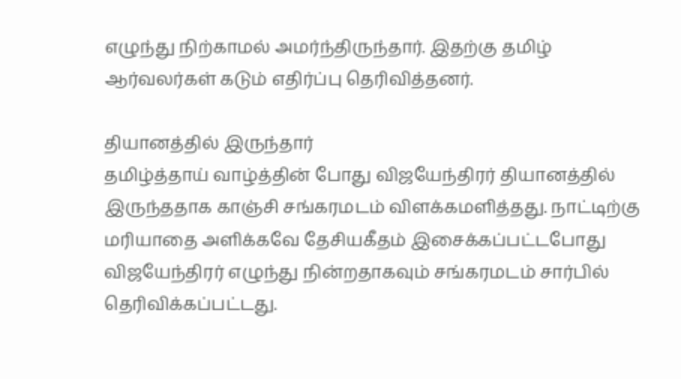எழுந்து நிற்காமல் அமர்ந்திருந்தார். இதற்கு தமிழ் ஆர்வலர்கள் கடும் எதிர்ப்பு தெரிவித்தனர்.

தியானத்தில் இருந்தார்
தமிழ்த்தாய் வாழ்த்தின் போது விஜயேந்திரர் தியானத்தில் இருந்ததாக காஞ்சி சங்கரமடம் விளக்கமளித்தது. நாட்டிற்கு மரியாதை அளிக்கவே தேசியகீதம் இசைக்கப்பட்டபோது விஜயேந்திரர் எழுந்து நின்றதாகவும் சங்கரமடம் சார்பில் தெரிவிக்கப்பட்டது.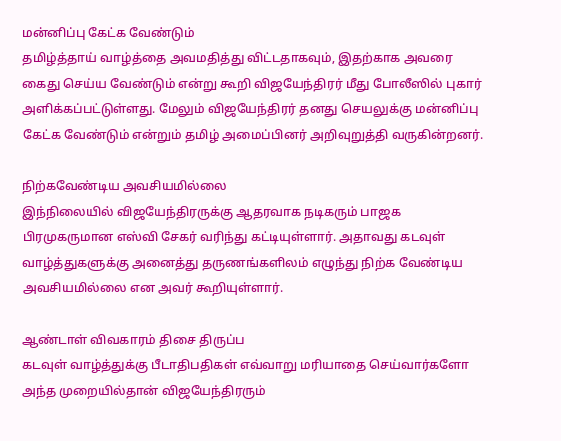மன்னிப்பு கேட்க வேண்டும்
தமிழ்த்தாய் வாழ்த்தை அவமதித்து விட்டதாகவும், இதற்காக அவரை கைது செய்ய வேண்டும் என்று கூறி விஜயேந்திரர் மீது போலீஸில் புகார் அளிக்கப்பட்டுள்ளது. மேலும் விஜயேந்திரர் தனது செயலுக்கு மன்னிப்பு கேட்க வேண்டும் என்றும் தமிழ் அமைப்பினர் அறிவுறுத்தி வருகின்றனர்.

நிற்கவேண்டிய அவசியமில்லை
இந்நிலையில் விஜயேந்திரருக்கு ஆதரவாக நடிகரும் பாஜக பிரமுகருமான எஸ்வி சேகர் வரிந்து கட்டியுள்ளார். அதாவது கடவுள் வாழ்த்துகளுக்கு அனைத்து தருணங்களிலம் எழுந்து நிற்க வேண்டிய அவசியமில்லை என அவர் கூறியுள்ளார்.

ஆண்டாள் விவகாரம் திசை திருப்ப
கடவுள் வாழ்த்துக்கு பீடாதிபதிகள் எவ்வாறு மரியாதை செய்வார்களோ அந்த முறையில்தான் விஜயேந்திரரும்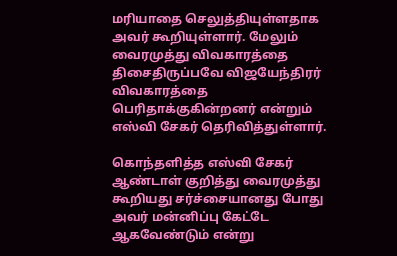மரியாதை செலுத்தியுள்ளதாக அவர் கூறியுள்ளார். மேலும் வைரமுத்து விவகாரத்தை திசைதிருப்பவே விஜயேந்திரர் விவகாரத்தை பெரிதாக்குகின்றனர் என்றும் எஸ்வி சேகர் தெரிவித்துள்ளார்.

கொந்தளித்த எஸ்வி சேகர்
ஆண்டாள் குறித்து வைரமுத்து கூறியது சர்ச்சையானது போது அவர் மன்னிப்பு கேட்டே ஆகவேண்டும் என்று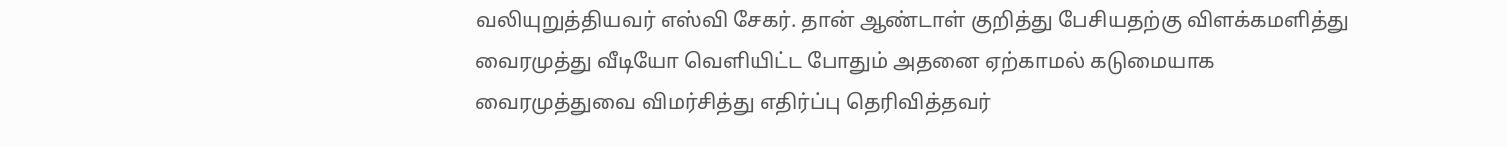வலியுறுத்தியவர் எஸ்வி சேகர். தான் ஆண்டாள் குறித்து பேசியதற்கு விளக்கமளித்து வைரமுத்து வீடியோ வெளியிட்ட போதும் அதனை ஏற்காமல் கடுமையாக வைரமுத்துவை விமர்சித்து எதிர்ப்பு தெரிவித்தவர்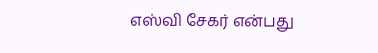எஸ்வி சேகர் என்பது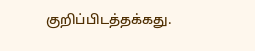குறிப்பிடத்தக்கது.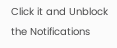Click it and Unblock the Notifications